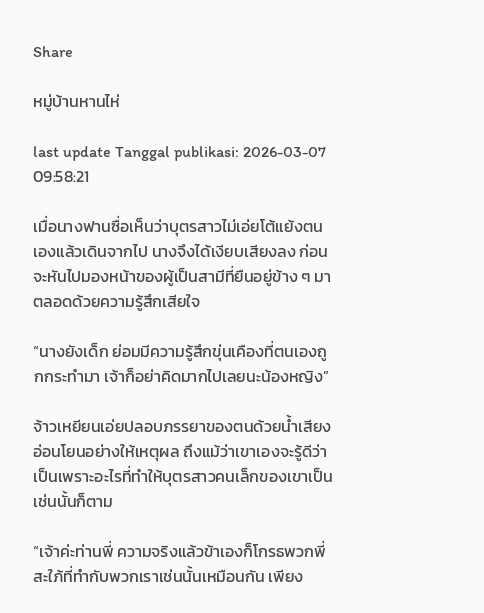Share

หมู่บ้านหานไห่

last update Tanggal publikasi: 2026-03-07 09:58:21

เมื่อนางฟานซื่อเห็นว่าบุตรสาวไม่เอ่ยโต้แย้งตนเองแล้วเดินจากไป นางจึงได้เงียบเสียงลง ก่อนจะหันไปมองหน้าของผู้เป็นสามีที่ยืนอยู่ข้าง ๆ มาตลอดด้วยความรู้สึกเสียใจ

“นางยังเด็ก ย่อมมีความรู้สึกขุ่นเคืองที่ตนเองถูกกระทำมา เจ้าก็อย่าคิดมากไปเลยนะน้องหญิง”

จ้าวเหยียนเอ่ยปลอบภรรยาของตนด้วยน้ำเสียงอ่อนโยนอย่างให้เหตุผล ถึงแม้ว่าเขาเองจะรู้ดีว่าเป็นเพราะอะไรที่ทำให้บุตรสาวคนเล็กของเขาเป็นเช่นนั้นก็ตาม

“เจ้าค่ะท่านพี่ ความจริงแล้วข้าเองก็โกรธพวกพี่สะใภ้ที่ทำกับพวกเราเช่นนั้นเหมือนกัน เพียง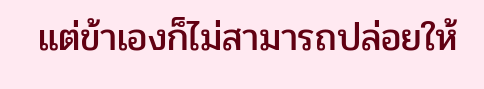แต่ข้าเองก็ไม่สามารถปล่อยให้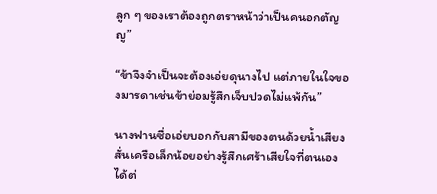ลูก ๆ ของเราต้องถูกตราหน้าว่าเป็นคนอกตัญญู”

“ข้าจึงจำเป็นจะต้องเอ่ยดุนางไป แต่ภายในใจของมารดาเช่นข้าย่อมรู้สึกเจ็บปวดไม่แพ้กัน”

นางฟานซื่อเอ่ยบอกกับสามีของตนด้วยน้ำเสียงสั่นเครือเล็กน้อยอย่างรู้สึกเศร้าเสียใจที่ตนเองได้ต่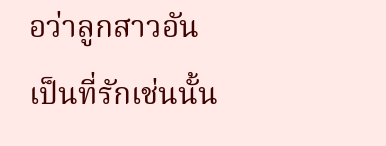อว่าลูกสาวอันเป็นที่รักเช่นนั้น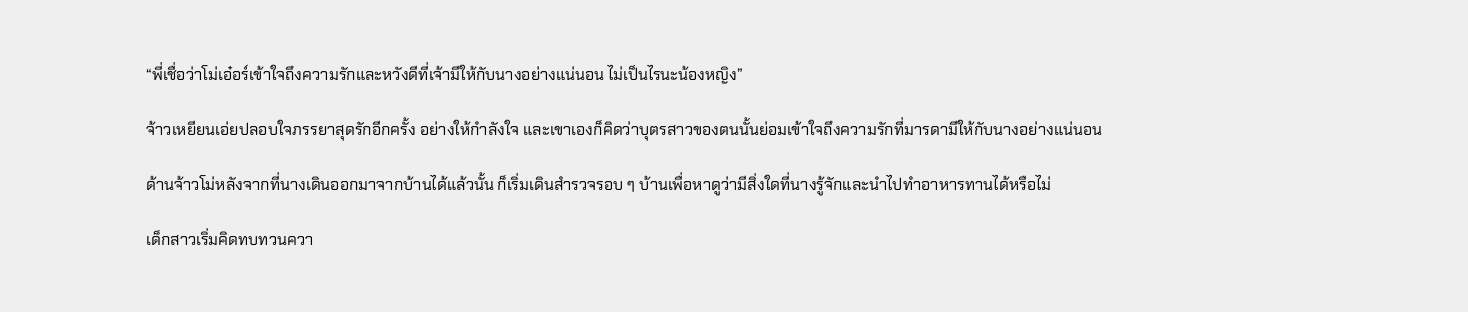“พี่เชื่อว่าโม่เอ๋อร์เข้าใจถึงความรักและหวังดีที่เจ้ามีให้กับนางอย่างแน่นอน ไม่เป็นไรนะน้องหญิง”

จ้าวเหยียนเอ่ยปลอบใจภรรยาสุดรักอีกครั้ง อย่างให้กำลังใจ และเขาเองก็คิดว่าบุตรสาวของตนนั้นย่อมเข้าใจถึงความรักที่มารดามีให้กับนางอย่างแน่นอน

ด้านจ้าวโม่หลังจากที่นางเดินออกมาจากบ้านได้แล้วนั้น ก็เริ่มเดินสำรวจรอบ ๆ บ้านเพื่อหาดูว่ามีสิ่งใดที่นางรู้จักและนำไปทำอาหารทานได้หรือไม่

เด็กสาวเริ่มคิดทบทวนควา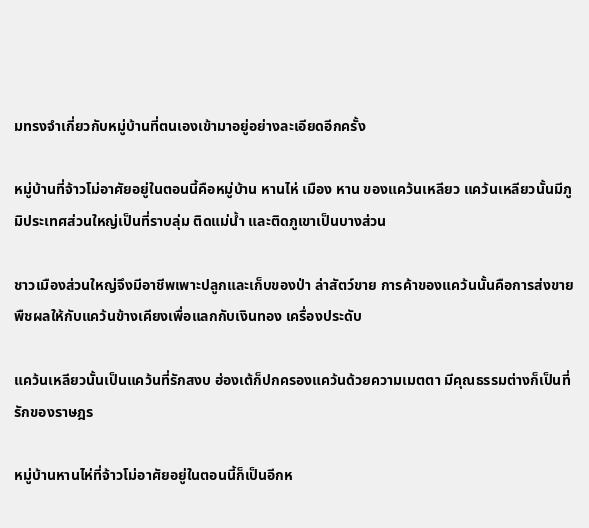มทรงจำเกี่ยวกับหมู่บ้านที่ตนเองเข้ามาอยู่อย่างละเอียดอีกครั้ง

หมู่บ้านที่จ้าวโม่อาศัยอยู่ในตอนนี้คือหมู่บ้าน หานไห่ เมือง หาน ของแคว้นเหลียว แคว้นเหลียวนั้นมีภูมิประเทศส่วนใหญ่เป็นที่ราบลุ่ม ติดแม่น้ำ และติดภูเขาเป็นบางส่วน

ชาวเมืองส่วนใหญ่จึงมีอาชีพเพาะปลูกและเก็บของป่า ล่าสัตว์ขาย การค้าของแคว้นนั้นคือการส่งขายพืชผลให้กับแคว้นข้างเคียงเพื่อแลกกับเงินทอง เครื่องประดับ

แคว้นเหลียวนั้นเป็นแคว้นที่รักสงบ ฮ่องเต้ก็ปกครองแคว้นด้วยความเมตตา มีคุณธรรมต่างก็เป็นที่รักของราษฎร

หมู่บ้านหานไห่ที่จ้าวโม่อาศัยอยู่ในตอนนี้ก็เป็นอีกห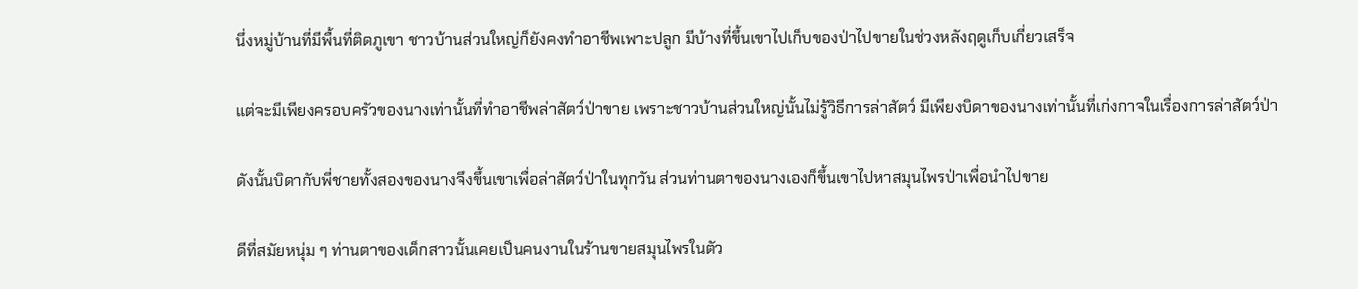นึ่งหมู่บ้านที่มีพื้นที่ติดภูเขา ชาวบ้านส่วนใหญ่ก็ยังคงทำอาชีพเพาะปลูก มีบ้างที่ขึ้นเขาไปเก็บของป่าไปขายในช่วงหลังฤดูเก็บเกี่ยวเสร็จ

แต่จะมีเพียงครอบครัวของนางเท่านั้นที่ทำอาชีพล่าสัตว์ป่าขาย เพราะชาวบ้านส่วนใหญ่นั้นไม่รู้วิธีการล่าสัตว์ มีเพียงบิดาของนางเท่านั้นที่เก่งกาจในเรื่องการล่าสัตว์ป่า

ดังนั้นบิดากับพี่ชายทั้งสองของนางจึงขึ้นเขาเพื่อล่าสัตว์ป่าในทุกวัน ส่วนท่านตาของนางเองก็ขึ้นเขาไปหาสมุนไพรป่าเพื่อนำไปขาย

ดีที่สมัยหนุ่ม ๆ ท่านตาของเด็กสาวนั้นเคยเป็นคนงานในร้านขายสมุนไพรในตัว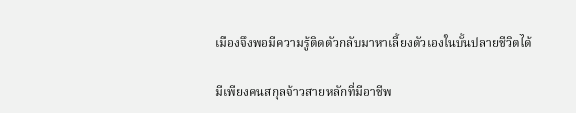เมืองจึงพอมีความรู้ติดตัวกลับมาหาเลี้ยงตัวเองในบั้นปลายชีวิตได้

มีเพียงคนสกุลจ้าวสายหลักที่มีอาชีพ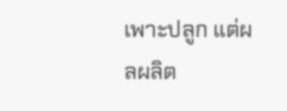เพาะปลูก แต่ผลผลิต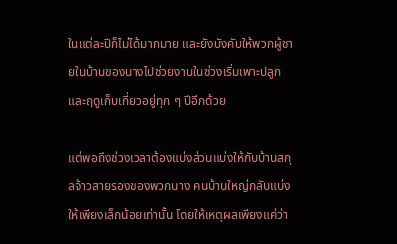ในแต่ละปีก็ไม่ได้มากมาย และยังบังคับให้พวกผู้ชายในบ้านของนางไปช่วยงานในช่วงเริ่มเพาะปลูกและฤดูเก็บเกี่ยวอยู่ทุก ๆ ปีอีกด้วย

แต่พอถึงช่วงเวลาต้องแบ่งส่วนแบ่งให้กับบ้านสกุลจ้าวสายรองของพวกนาง คนบ้านใหญ่กลับแบ่งให้เพียงเล็กน้อยเท่านั้น โดยให้เหตุผลเพียงแค่ว่า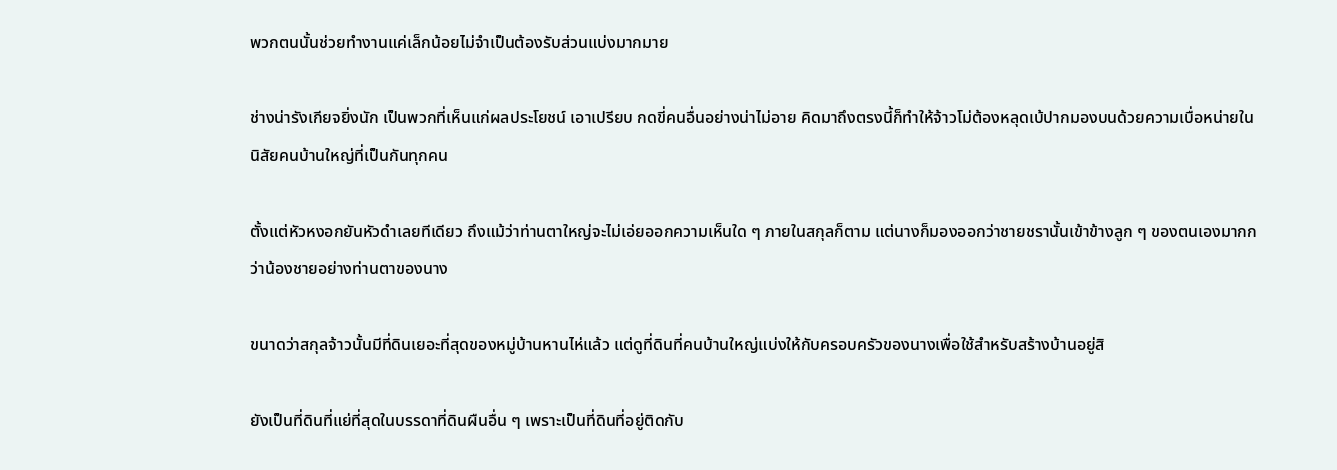พวกตนนั้นช่วยทำงานแค่เล็กน้อยไม่จำเป็นต้องรับส่วนแบ่งมากมาย

ช่างน่ารังเกียจยิ่งนัก เป็นพวกที่เห็นแก่ผลประโยชน์ เอาเปรียบ กดขี่คนอื่นอย่างน่าไม่อาย คิดมาถึงตรงนี้ก็ทำให้จ้าวโม่ต้องหลุดเบ้ปากมองบนด้วยความเบื่อหน่ายในนิสัยคนบ้านใหญ่ที่เป็นกันทุกคน

ตั้งแต่หัวหงอกยันหัวดำเลยทีเดียว ถึงแม้ว่าท่านตาใหญ่จะไม่เอ่ยออกความเห็นใด ๆ ภายในสกุลก็ตาม แต่นางก็มองออกว่าชายชรานั้นเข้าข้างลูก ๆ ของตนเองมากกว่าน้องชายอย่างท่านตาของนาง

ขนาดว่าสกุลจ้าวนั้นมีที่ดินเยอะที่สุดของหมู่บ้านหานไห่แล้ว แต่ดูที่ดินที่คนบ้านใหญ่แบ่งให้กับครอบครัวของนางเพื่อใช้สำหรับสร้างบ้านอยู่สิ

ยังเป็นที่ดินที่แย่ที่สุดในบรรดาที่ดินผืนอื่น ๆ เพราะเป็นที่ดินที่อยู่ติดกับ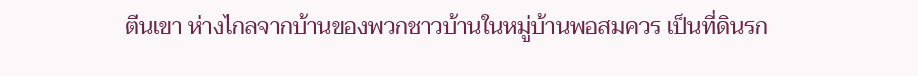ตีนเขา ห่างไกลจากบ้านของพวกชาวบ้านในหมู่บ้านพอสมควร เป็นที่ดินรก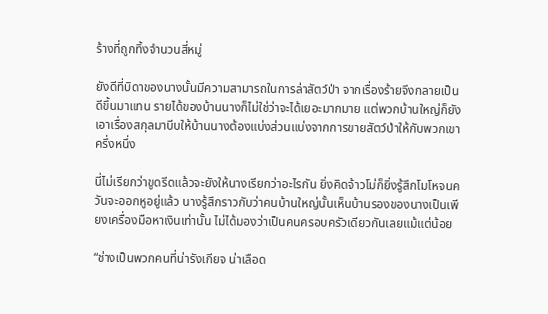ร้างที่ถูกทิ้งจำนวนสี่หมู่

ยังดีที่บิดาของนางนั้นมีความสามารถในการล่าสัตว์ป่า จากเรื่องร้ายจึงกลายเป็นดีขึ้นมาแทน รายได้ของบ้านนางก็ไม่ใช่ว่าจะได้เยอะมากมาย แต่พวกบ้านใหญ่ก็ยังเอาเรื่องสกุลมาบีบให้บ้านนางต้องแบ่งส่วนแบ่งจากการขายสัตว์ป่าให้กับพวกเขาครึ่งหนึ่ง

นี่ไม่เรียกว่าขูดรีดแล้วจะยังให้นางเรียกว่าอะไรกัน ยิ่งคิดจ้าวโม่ก็ยิ่งรู้สึกโมโหจนควันจะออกหูอยู่แล้ว นางรู้สึกราวกับว่าคนบ้านใหญ่นั้นเห็นบ้านรองของนางเป็นเพียงเครื่องมือหาเงินเท่านั้น ไม่ได้มองว่าเป็นคนครอบครัวเดียวกันเลยแม้แต่น้อย

“ช่างเป็นพวกคนที่น่ารังเกียจ น่าเลือด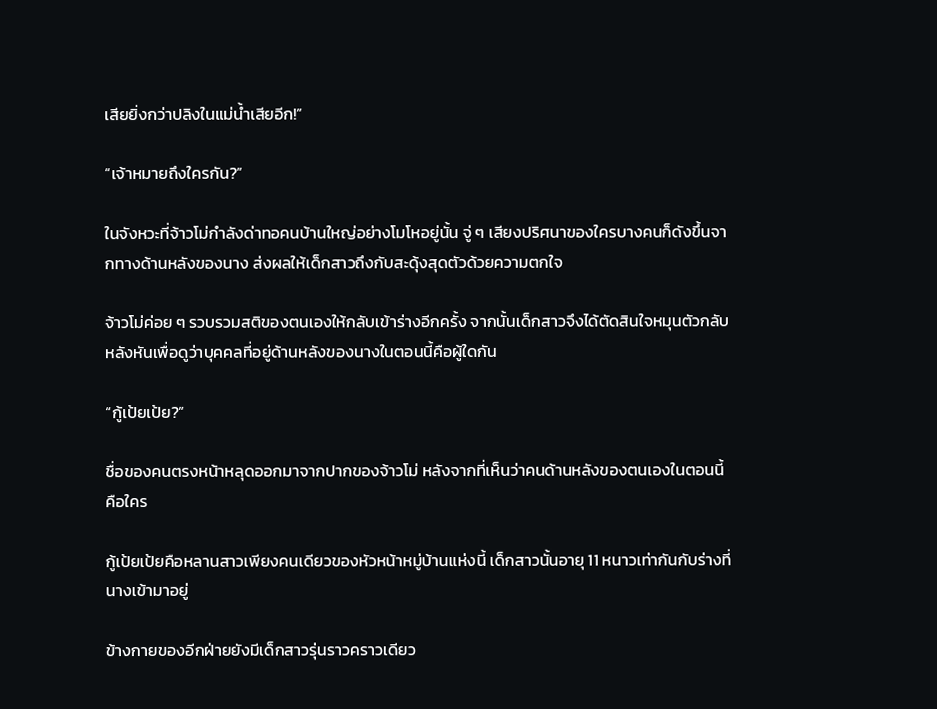เสียยิ่งกว่าปลิงในแม่น้ำเสียอีก!”

“เจ้าหมายถึงใครกัน?”

ในจังหวะที่จ้าวโม่กำลังด่าทอคนบ้านใหญ่อย่างโมโหอยู่นั้น จู่ ๆ เสียงปริศนาของใครบางคนก็ดังขึ้นจากทางด้านหลังของนาง ส่งผลให้เด็กสาวถึงกับสะดุ้งสุดตัวด้วยความตกใจ

จ้าวโม่ค่อย ๆ รวบรวมสติของตนเองให้กลับเข้าร่างอีกครั้ง จากนั้นเด็กสาวจึงได้ตัดสินใจหมุนตัวกลับหลังหันเพื่อดูว่าบุคคลที่อยู่ด้านหลังของนางในตอนนี้คือผู้ใดกัน

“กู้เป้ยเป้ย?”

ชื่อของคนตรงหน้าหลุดออกมาจากปากของจ้าวโม่ หลังจากที่เห็นว่าคนด้านหลังของตนเองในตอนนี้คือใคร

กู้เป้ยเป้ยคือหลานสาวเพียงคนเดียวของหัวหน้าหมู่บ้านแห่งนี้ เด็กสาวนั้นอายุ 11 หนาวเท่ากันกับร่างที่นางเข้ามาอยู่

ข้างกายของอีกฝ่ายยังมีเด็กสาวรุ่นราวคราวเดียว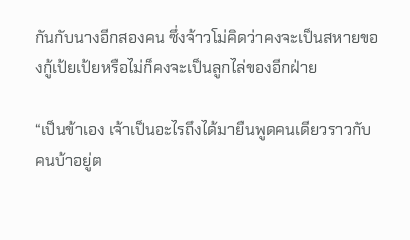กันกับนางอีกสองคน ซึ่งจ้าวโม่คิดว่าคงจะเป็นสหายของกู้เป้ยเป้ยหรือไม่ก็คงจะเป็นลูกไล่ของอีกฝ่าย

“เป็นข้าเอง เจ้าเป็นอะไรถึงได้มายืนพูดคนเดียวราวกับคนบ้าอยู่ต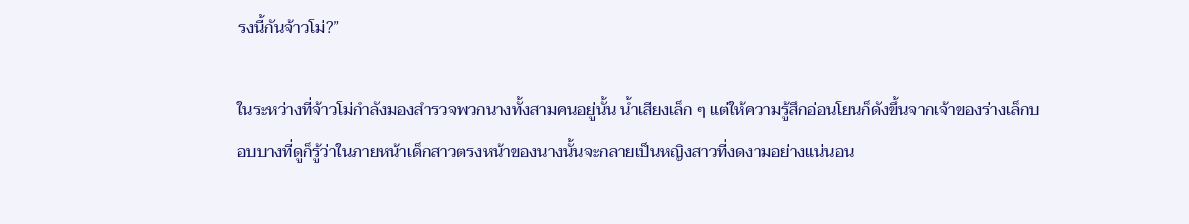รงนี้กันจ้าวโม่?”

ในระหว่างที่จ้าวโม่กำลังมองสำรวจพวกนางทั้งสามคนอยู่นั้น น้ำเสียงเล็ก ๆ แต่ให้ความรู้สึกอ่อนโยนก็ดังขึ้นจากเจ้าของร่างเล็กบอบบางที่ดูก็รู้ว่าในภายหน้าเด็กสาวตรงหน้าของนางนั้นจะกลายเป็นหญิงสาวที่งดงามอย่างแน่นอน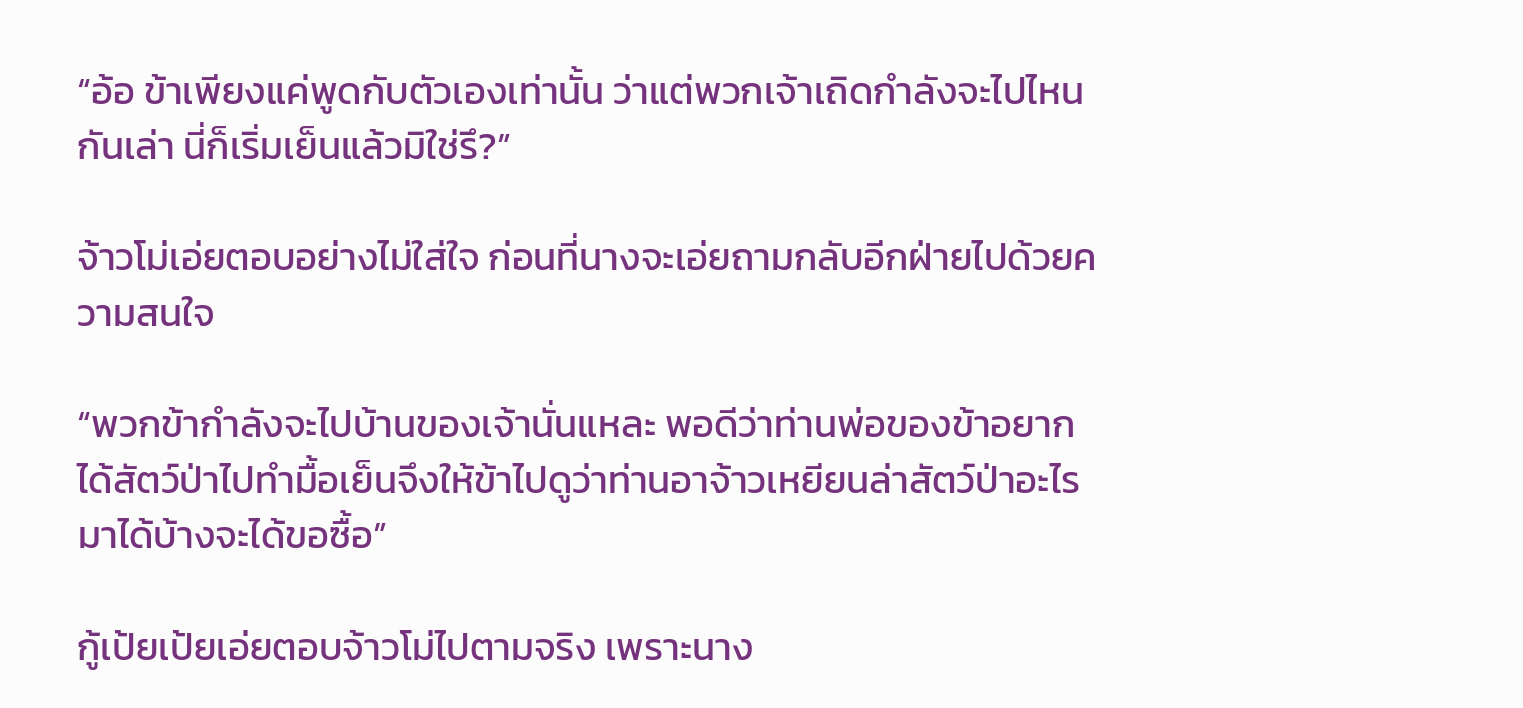“อ้อ ข้าเพียงแค่พูดกับตัวเองเท่านั้น ว่าแต่พวกเจ้าเถิดกำลังจะไปไหนกันเล่า นี่ก็เริ่มเย็นแล้วมิใช่รึ?”

จ้าวโม่เอ่ยตอบอย่างไม่ใส่ใจ ก่อนที่นางจะเอ่ยถามกลับอีกฝ่ายไปด้วยความสนใจ

“พวกข้ากำลังจะไปบ้านของเจ้านั่นแหละ พอดีว่าท่านพ่อของข้าอยากได้สัตว์ป่าไปทำมื้อเย็นจึงให้ข้าไปดูว่าท่านอาจ้าวเหยียนล่าสัตว์ป่าอะไรมาได้บ้างจะได้ขอซื้อ”

กู้เป้ยเป้ยเอ่ยตอบจ้าวโม่ไปตามจริง เพราะนาง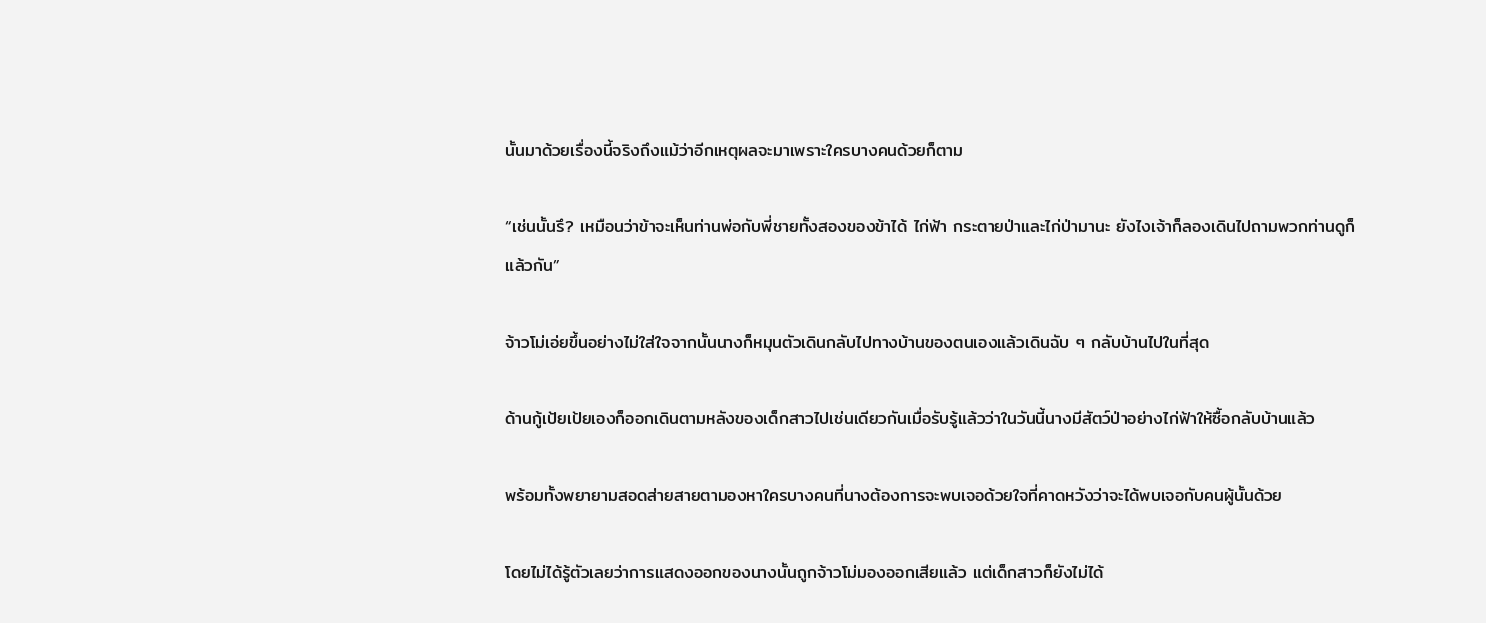นั้นมาด้วยเรื่องนี้จริงถึงแม้ว่าอีกเหตุผลจะมาเพราะใครบางคนด้วยก็ตาม

“เช่นนั้นรึ? เหมือนว่าข้าจะเห็นท่านพ่อกับพี่ชายทั้งสองของข้าได้ ไก่ฟ้า กระตายป่าและไก่ป่ามานะ ยังไงเจ้าก็ลองเดินไปถามพวกท่านดูก็แล้วกัน”

จ้าวโม่เอ่ยขึ้นอย่างไม่ใส่ใจจากนั้นนางก็หมุนตัวเดินกลับไปทางบ้านของตนเองแล้วเดินฉับ ๆ กลับบ้านไปในที่สุด

ด้านกู้เป้ยเป้ยเองก็ออกเดินตามหลังของเด็กสาวไปเช่นเดียวกันเมื่อรับรู้แล้วว่าในวันนี้นางมีสัตว์ป่าอย่างไก่ฟ้าให้ซื้อกลับบ้านแล้ว

พร้อมทั้งพยายามสอดส่ายสายตามองหาใครบางคนที่นางต้องการจะพบเจอด้วยใจที่คาดหวังว่าจะได้พบเจอกับคนผู้นั้นด้วย

โดยไม่ได้รู้ตัวเลยว่าการแสดงออกของนางนั้นถูกจ้าวโม่มองออกเสียแล้ว แต่เด็กสาวก็ยังไม่ได้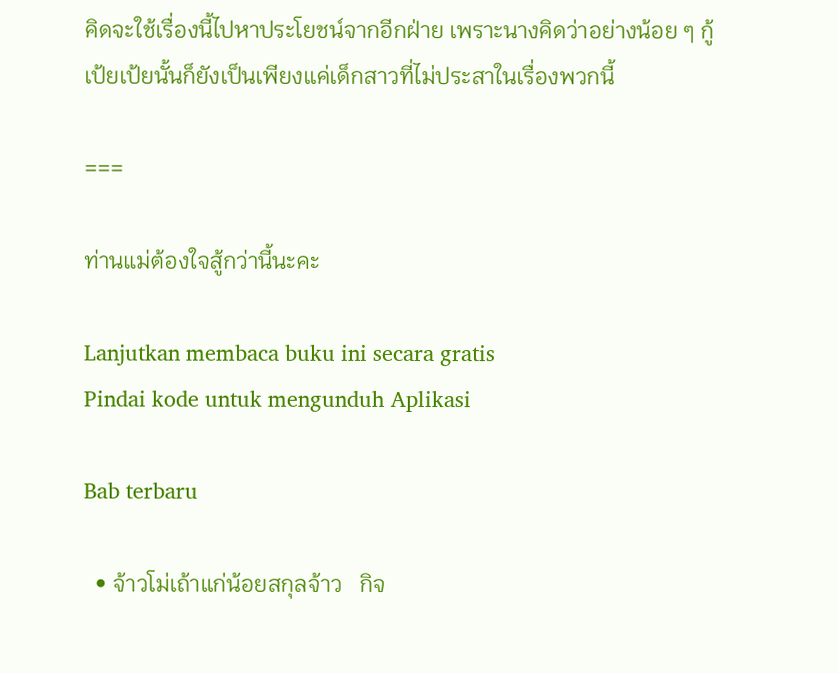คิดจะใช้เรื่องนี้ไปหาประโยชน์จากอีกฝ่าย เพราะนางคิดว่าอย่างน้อย ๆ กู้เป้ยเป้ยนั้นก็ยังเป็นเพียงแค่เด็กสาวที่ไม่ประสาในเรื่องพวกนี้

===

ท่านแม่ต้องใจสู้กว่านี้นะคะ

Lanjutkan membaca buku ini secara gratis
Pindai kode untuk mengunduh Aplikasi

Bab terbaru

  • จ้าวโม่เถ้าแก่น้อยสกุลจ้าว   กิจ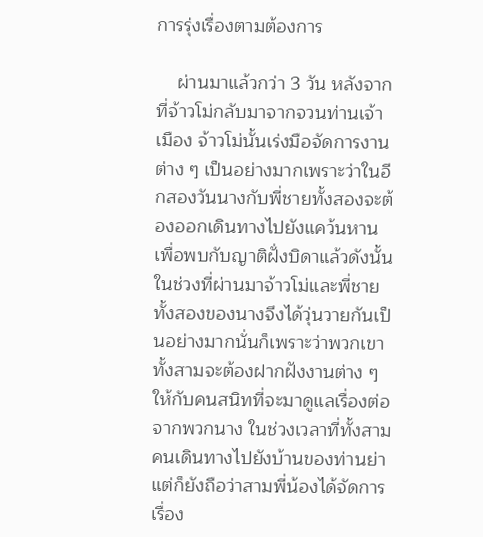การรุ่งเรื่องตามต้องการ

    ผ่านมาแล้วกว่า 3 วัน หลังจากที่จ้าวโม่กลับมาจากจวนท่านเจ้าเมือง จ้าวโม่นั้นเร่งมือจัดการงานต่าง ๆ เป็นอย่างมากเพราะว่าในอีกสองวันนางกับพี่ชายทั้งสองจะต้องออกเดินทางไปยังแคว้นหาน เพื่อพบกับญาติฝั่งบิดาแล้วดังนั้นในช่วงที่ผ่านมาจ้าวโม่และพี่ชายทั้งสองของนางจึงได้วุ่นวายกันเป็นอย่างมากนั่นก็เพราะว่าพวกเขาทั้งสามจะต้องฝากฝังงานต่าง ๆ ให้กับคนสนิทที่จะมาดูแลเรื่องต่อจากพวกนาง ในช่วงเวลาที่ทั้งสามคนเดินทางไปยังบ้านของท่านย่าแต่ก็ยังถือว่าสามพี่น้องได้จัดการเรื่อง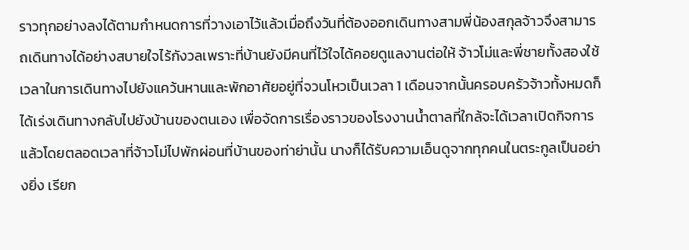ราวทุกอย่างลงได้ตามกำหนดการที่วางเอาไว้แล้วเมื่อถึงวันที่ต้องออกเดินทางสามพี่น้องสกุลจ้าวจึงสามารถเดินทางได้อย่างสบายใจไร้กังวลเพราะที่บ้านยังมีคนที่ไว้ใจได้คอยดูแลงานต่อให้ จ้าวโม่และพี่ชายทั้งสองใช้เวลาในการเดินทางไปยังแคว้นหานและพักอาศัยอยู่ที่จวนโหวเป็นเวลา 1 เดือนจากนั้นครอบครัวจ้าวทั้งหมดก็ได้เร่งเดินทางกลับไปยังบ้านของตนเอง เพื่อจัดการเรื่องราวของโรงงานน้ำตาลที่ใกล้จะได้เวลาเปิดกิจการแล้วโดยตลอดเวลาที่จ้าวโม่ไปพักผ่อนที่บ้านของท่าย่านั้น นางก็ได้รับความเอ็นดูจากทุกคนในตระกูลเป็นอย่างยิ่ง เรียก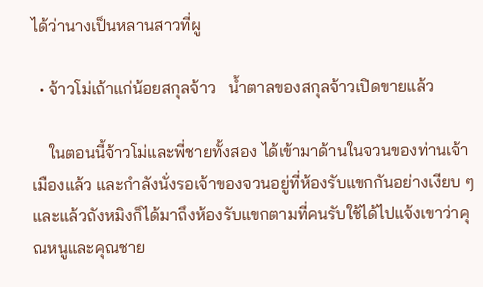ได้ว่านางเป็นหลานสาวที่ผู

  • จ้าวโม่เถ้าแก่น้อยสกุลจ้าว   น้ำตาลของสกุลจ้าวเปิดขายแล้ว

    ในตอนนี้จ้าวโม่และพี่ชายทั้งสอง ได้เข้ามาด้านในจวนของท่านเจ้าเมืองแล้ว และกำลังนั่งรอเจ้าของจวนอยู่ที่ห้องรับแขกกันอย่างเงียบ ๆและแล้วถังหมิงก็ได้มาถึงห้องรับแขกตามที่คนรับใช้ได้ไปแจ้งเขาว่าคุณหนูและคุณชาย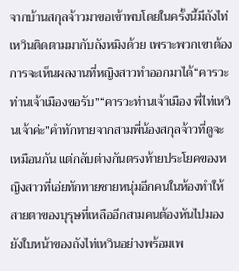จากบ้านสกุลจ้าวมาขอเข้าพบโดยในครั้งนี้มีถังไท่เหวินติดตามมากับถังหมิงด้วย เพราะพวกเขาต้องการจะเห็นผลงานที่หญิงสาวทำออกมาได้“คารวะท่านเจ้าเมืองขอรับ”“คารวะท่านเจ้าเมือง พี่ไท่เหวินเจ้าค่ะ”คำทักทายจากสามพี่น้องสกุลจ้าวที่ดูจะเหมือนกัน แต่กลับต่างกันตรงท้ายประโยคของหญิงสาวที่เอ่ยทักทายชายหนุ่มอีกคนในห้องทำให้สายตาของบุรุษที่เหลืออีกสามคนต้องหันไปมองยังใบหน้าของถังไท่เหวินอย่างพร้อมเพ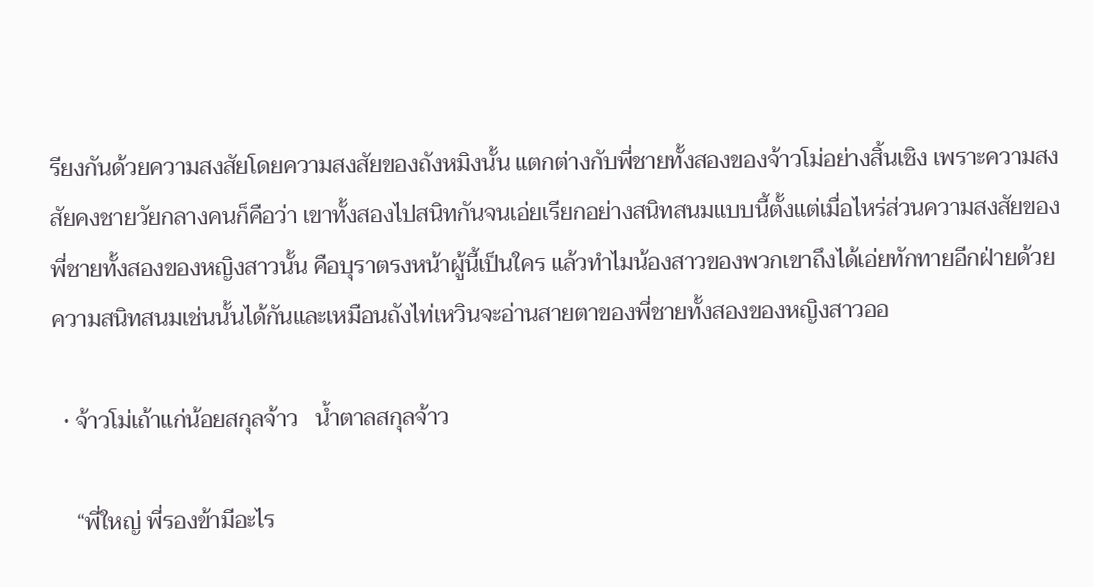รียงกันด้วยความสงสัยโดยความสงสัยของถังหมิงนั้น แตกต่างกับพี่ชายทั้งสองของจ้าวโม่อย่างสิ้นเชิง เพราะความสงสัยคงชายวัยกลางคนก็คือว่า เขาทั้งสองไปสนิทกันจนเอ่ยเรียกอย่างสนิทสนมแบบนี้ตั้งแต่เมื่อไหร่ส่วนความสงสัยของพี่ชายทั้งสองของหญิงสาวนั้น คือบุราตรงหน้าผู้นี้เป็นใคร แล้วทำไมน้องสาวของพวกเขาถึงได้เอ่ยทักทายอีกฝ่ายด้วยความสนิทสนมเช่นนั้นได้กันและเหมือนถังไท่เหวินจะอ่านสายตาของพี่ชายทั้งสองของหญิงสาวออ

  • จ้าวโม่เถ้าแก่น้อยสกุลจ้าว   น้ำตาลสกุลจ้าว

    “พี่ใหญ่ พี่รองข้ามีอะไร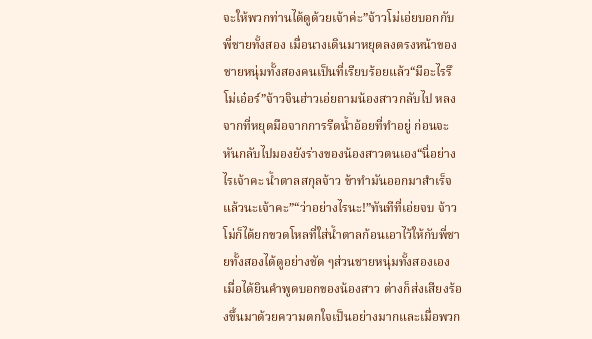จะให้พวกท่านได้ดูด้วยเจ้าค่ะ”จ้าวโม่เอ่ยบอกกับพี่ชายทั้งสอง เมื่อนางเดินมาหยุดลงตรงหน้าของชายหนุ่มทั้งสองคนเป็นที่เรียบร้อยแล้ว“มีอะไรรึโม่เอ๋อร์”จ้าวจินฮ่าวเอ่ยถามน้องสาวกลับไป หลงจากที่หยุดมือจากการรีดน้ำอ้อยที่ทำอยู่ ก่อนจะหันกลับไปมองยังร่างของน้องสาวตนเอง“นี่อย่างไรเจ้าคะ น้ำตาลสกุลจ้าว ข้าทำมันออกมาสำเร็จแล้วนะเจ้าคะ”“ว่าอย่างไรนะ!”ทันทีที่เอ่ยจบ จ้าวโม่ก็ได้ยกขวดโหลที่ใส่น้ำตาลก้อนเอาไว้ให้กับพี่ชายทั้งสองได้ดูอย่างชัด ๆส่วนชายหนุ่มทั้งสองเอง เมื่อได้ยินคำพูดบอกของน้องสาว ต่างก็ส่งเสียงร้องขึ้นมาด้วยความตกใจเป็นอย่างมากและเมื่อพวก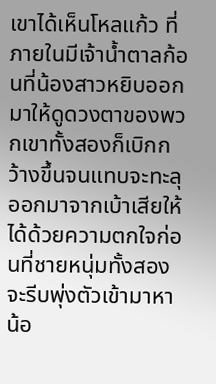เขาได้เห็นโหลแก้ว ที่ภายในมีเจ้าน้ำตาลก้อนที่น้องสาวหยิบออกมาให้ดูดวงตาของพวกเขาทั้งสองก็เบิกกว้างขึ้นจนแทบจะทะลุออกมาจากเบ้าเสียให้ได้ด้วยความตกใจก่อนที่ชายหนุ่มทั้งสองจะรีบพุ่งตัวเข้ามาหาน้อ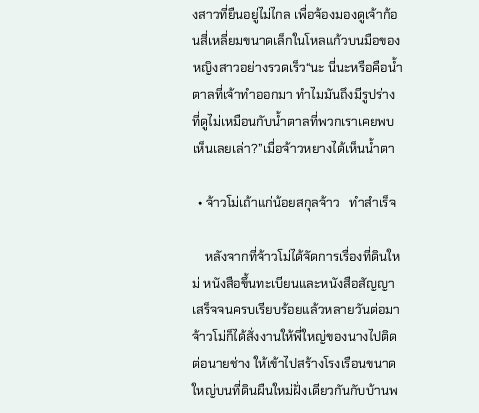งสาวที่ยืนอยู่ไม่ไกล เพื่อจ้องมองดูเจ้าก้อนสี่เหลี่ยมขนาดเล็กในโหลแก้วบนมือของหญิงสาวอย่างรวดเร็ว“นะ นี่นะหรือคือน้ำตาลที่เจ้าทำออกมา ทำไมมันถึงมีรูปร่างที่ดูไม่เหมือนกับน้ำตาลที่พวกเราเคยพบเห็นเลยเล่า?”เมื่อจ้าวหยางได้เห็นน้ำตา

  • จ้าวโม่เถ้าแก่น้อยสกุลจ้าว   ทำสำเร็จ

    หลังจากที่จ้าวโม่ได้จัดการเรื่องที่ดินใหม่ หนังสือขึ้นทะเบียนและหนังสือสัญญาเสร็จจนครบเรียบร้อยแล้วหลายวันต่อมา จ้าวโม่ก็ได้สั่งงานให้พี่ใหญ่ของนางไปติดต่อนายช่าง ให้เข้าไปสร้างโรงเรือนขนาดใหญ่บนที่ดินผืนใหม่ฝั่งเดียวกันกับบ้านพ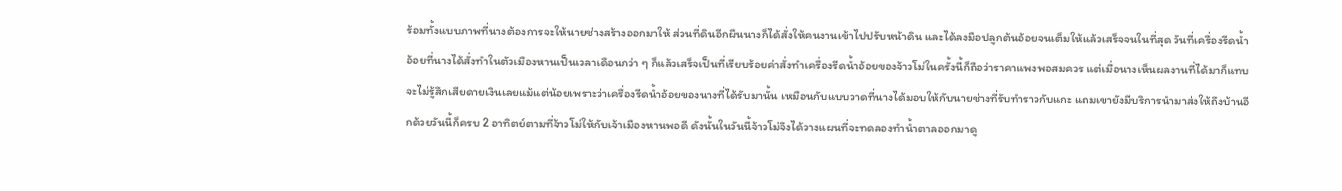ร้อมทั้งแบบภาพที่นางต้องการจะให้นายช่างสร้างออกมาให้ ส่วนที่ดินอีกผืนนางก็ได้สั่งให้คนงานเข้าไปปรับหน้าดิน และได้ลงมือปลูกต้นอ้อยจนเต็มให้แล้วเสร็จจนในที่สุด วันที่เครื่องรีดน้ำอ้อยที่นางได้สั่งทำในตัวเมืองหานเป็นเวลาเดือนกว่า ๆ ก็แล้วเสร็จเป็นที่เรียบร้อยค่าสั่งทำเครื่องรีดน้ำอ้อยของจ้าวโม่ในครั้งนี้ก็ถือว่าราคาแพงพอสมควร แต่เมื่อนางเห็นผลงานที่ได้มาก็แทบจะไม่รู้สึกเสียดายเงินเลยแม้แต่น้อยเพราะว่าเครื่องรีดน้ำอ้อยของนางที่ได้รับมานั้น เหมือนกับแบบวาดที่นางได้มอบให้กับนายช่างที่รับทำราวกับแกะ แถมเขายังมีบริการนำมาส่งให้ถึงบ้านอีกด้วยวันนี้ก็ครบ 2 อาทิตย์ตามที่จ้าวโม่ให้กับเจ้าเมืองหานพอดี ดังนั้นในวันนี้จ้าวโม่จึงได้วางแผนที่จะทดลองทำน้ำตาลออกมาดู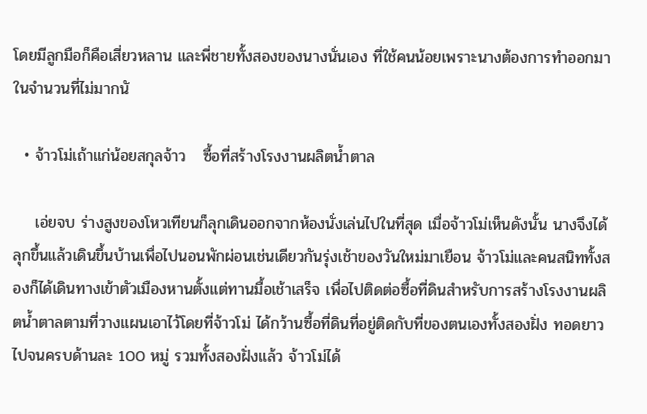โดยมีลูกมือก็คือเสี่ยวหลาน และพี่ชายทั้งสองของนางนั่นเอง ที่ใช้คนน้อยเพราะนางต้องการทำออกมาในจำนวนที่ไม่มากนั

  • จ้าวโม่เถ้าแก่น้อยสกุลจ้าว   ซื้อที่สร้างโรงงานผลิตน้ำตาล

    เอ่ยจบ ร่างสูงของโหวเทียนก็ลุกเดินออกจากห้องนั่งเล่นไปในที่สุด เมื่อจ้าวโม่เห็นดังนั้น นางจึงได้ลุกขึ้นแล้วเดินขึ้นบ้านเพื่อไปนอนพักผ่อนเช่นเดียวกันรุ่งเช้าของวันใหม่มาเยือน จ้าวโม่และคนสนิททั้งสองก็ได้เดินทางเข้าตัวเมืองหานตั้งแต่ทานมื้อเช้าเสร็จ เพื่อไปติดต่อซื้อที่ดินสำหรับการสร้างโรงงานผลิตน้ำตาลตามที่วางแผนเอาไว้โดยที่จ้าวโม่ ได้กว้านซื้อที่ดินที่อยู่ติดกับที่ของตนเองทั้งสองฝั่ง ทอดยาวไปจนครบด้านละ 100 หมู่ รวมทั้งสองฝั่งแล้ว จ้าวโม่ได้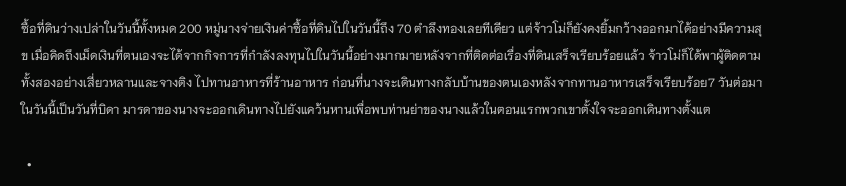ซื้อที่ดินว่างเปล่าในวันนี้ทั้งหมด 200 หมู่นางจ่ายเงินค่าซื้อที่ดินไปในวันนี้ถึง 70 ตำลึงทองเลยทีเดียว แต่จ้าวโม่ก็ยังคงยิ้มกว้างออกมาได้อย่างมีความสุข เมื่อคิดถึงเม็ดเงินที่ตนเองจะได้จากกิจการที่กำลังลงทุนไปในวันนี้อย่างมากมายหลังจากที่ติดต่อเรื่องที่ดินเสร็จเรียบร้อยแล้ว จ้าวโม่ก็ได้พาผู้ติดตามทั้งสองอย่างเสี่ยวหลานและจางติง ไปทานอาหารที่ร้านอาหาร ก่อนที่นางจะเดินทางกลับบ้านของตนเองหลังจากทานอาหารเสร็จเรียบร้อย7 วันต่อมา ในวันนี้เป็นวันที่บิดา มารดาของนางจะออกเดินทางไปยังแคว้นหานเพื่อพบท่านย่าของนางแล้วในตอนแรกพวกเขาตั้งใจจะออกเดินทางตั้งแต

  •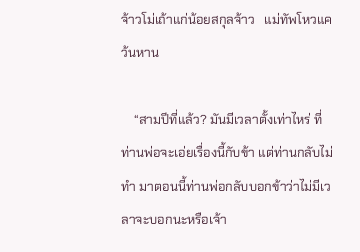จ้าวโม่เถ้าแก่น้อยสกุลจ้าว   แม่ทัพโหวแคว้นหาน

    “สามปีที่แล้ว? มันมีเวลาตั้งเท่าไหร่ ที่ท่านพ่อจะเอ่ยเรื่องนี้กับข้า แต่ท่านกลับไม่ทำ มาตอนนี้ท่านพ่อกลับบอกข้าว่าไม่มีเวลาจะบอกนะหรือเจ้า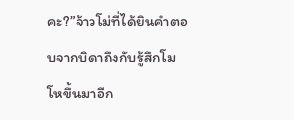คะ?”จ้าวโม่ที่ได้ยินคำตอบจากบิดาถึงกับรู้สึกโมโหขึ้นมาอีก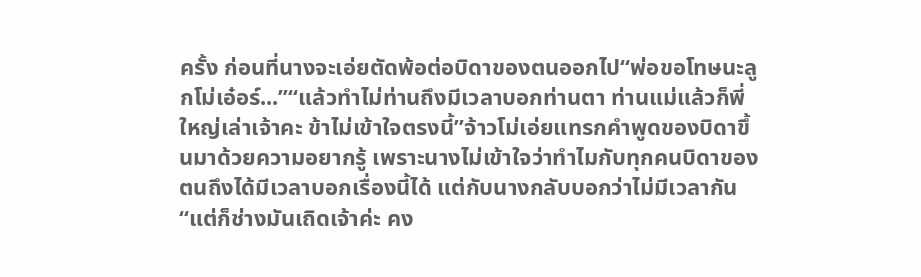ครั้ง ก่อนที่นางจะเอ่ยตัดพ้อต่อบิดาของตนออกไป“พ่อขอโทษนะลูกโม่เอ๋อร์...”“แล้วทำไม่ท่านถึงมีเวลาบอกท่านตา ท่านแม่แล้วก็พี่ใหญ่เล่าเจ้าคะ ข้าไม่เข้าใจตรงนี้”จ้าวโม่เอ่ยแทรกคำพูดของบิดาขึ้นมาด้วยความอยากรู้ เพราะนางไม่เข้าใจว่าทำไมกับทุกคนบิดาของตนถึงได้มีเวลาบอกเรื่องนี้ได้ แต่กับนางกลับบอกว่าไม่มีเวลากัน“แต่ก็ช่างมันเถิดเจ้าค่ะ คง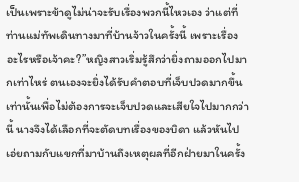เป็นเพราะข้าดูไม่น่าจะรับเรื่องพวกนี้ไหวเอง ว่าแต่ที่ท่านแม่ทัพเดินทางมาที่บ้านจ้าวในครั้งนี้ เพราะเรื่องอะไรหรือเจ้าคะ?”หญิงสาวเริ่มรู้สึกว่ายิ่งถามออกไปมากเท่าไหร่ ตนเองจะยิ่งได้รับคำตอบที่เจ็บปวดมากขึ้นเท่านั้นเพื่อไม่ต้องการจะเจ็บปวดและเสียใจไปมากกว่านี้ นางจึงได้เลือกที่จะตัดบทเรื่องของบิดา แล้วหันไปเอ่ยถามกับแขกที่มาบ้านถึงเหตุผลที่อีกฝ่ายมาในครั้ง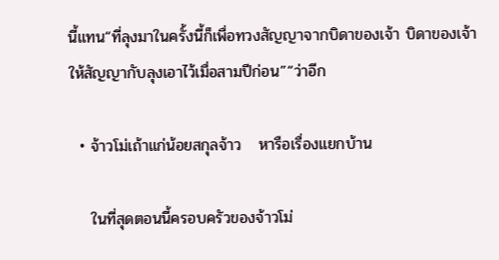นี้แทน“ที่ลุงมาในครั้งนี้ก็เพื่อทวงสัญญาจากบิดาของเจ้า บิดาของเจ้าให้สัญญากับลุงเอาไว้เมื่อสามปีก่อน”“ว่าอีก

  • จ้าวโม่เถ้าแก่น้อยสกุลจ้าว   หารือเรื่องแยกบ้าน

    ในที่สุดตอนนี้ครอบครัวของจ้าวโม่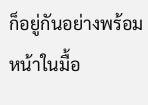ก็อยู่กันอย่างพร้อมหน้าในมื้อ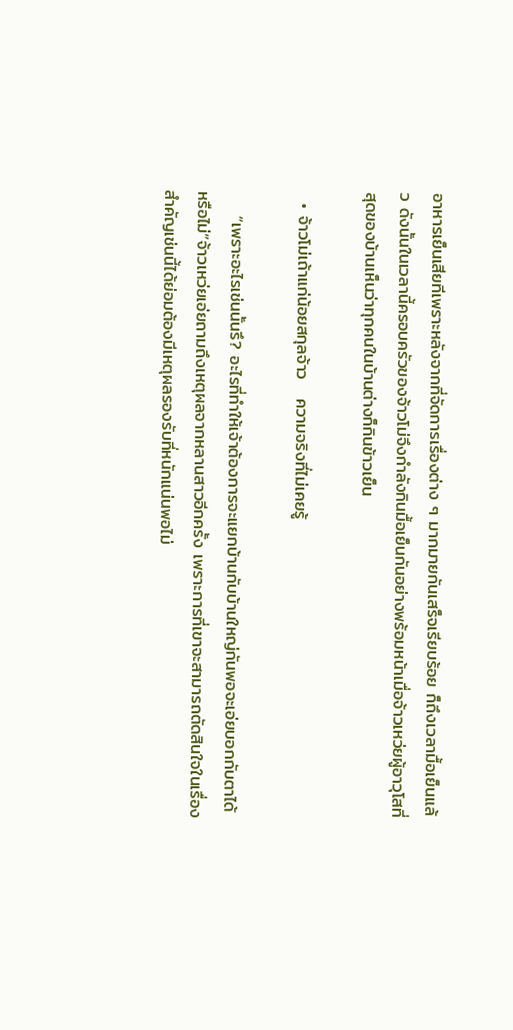อาหารเย็นเสียทีเพราะหลังจากที่จัดการเรื่องต่าง ๆ มากมายกันเสร็จเรียบร้อย ก็ถึงเวลามื้อเย็นแล้ว ดังนั้นในเวลานี้ครอบครัวของจ้าวโม่จึงกำลังกินมื้อเย็นกันอย่างพร้อมหน้าเมื่อจ้าวเหว่ยผู้อาวุโสที่สุดของบ้านเห็นว่าทุกคนในบ้านต่างก็กินข้าวเย็น

  • จ้าวโม่เถ้าแก่น้อยสกุลจ้าว   ความจริงที่ไม่เคยรู้

    “เพราะอะไรเช่นนั้นรึ? อะไรที่ทำให้เจ้าต้องการจะแยกบ้านกับบ้านใหญ่กันพอจะเอ่ยบอกกับตาได้หรือไม่”จ้าวเหว่ยเอ่ยถามถึงเหตุผลจากหลานสาวอีกครั้ง เพราะการที่เขาจะสามารถตัดสินใจในเรื่องสำคัญเช่นนี้ได้ย่อมต้องมีเหตุผลรองรับที่หนักแน่นพอไม่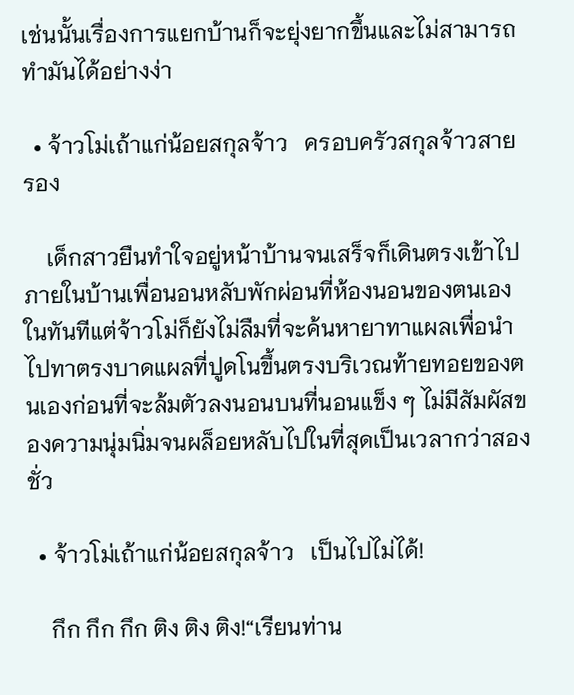เช่นนั้นเรื่องการแยกบ้านก็จะยุ่งยากขึ้นและไม่สามารถทำมันได้อย่างง่า

  • จ้าวโม่เถ้าแก่น้อยสกุลจ้าว   ครอบครัวสกุลจ้าวสายรอง

    เด็กสาวยืนทำใจอยู่หน้าบ้านจนเสร็จก็เดินตรงเข้าไปภายในบ้านเพื่อนอนหลับพักผ่อนที่ห้องนอนของตนเองในทันทีแต่จ้าวโม่ก็ยังไม่ลืมที่จะค้นหายาทาแผลเพื่อนำไปทาตรงบาดแผลที่ปูดโนขึ้นตรงบริเวณท้ายทอยของตนเองก่อนที่จะล้มตัวลงนอนบนที่นอนแข็ง ๆ ไม่มีสัมผัสของความนุ่มนิ่มจนผล็อยหลับไปในที่สุดเป็นเวลากว่าสองชั่ว

  • จ้าวโม่เถ้าแก่น้อยสกุลจ้าว   เป็นไปไม่ได้!

    กึก กึก กึก ติง ติง ติง!“เรียนท่าน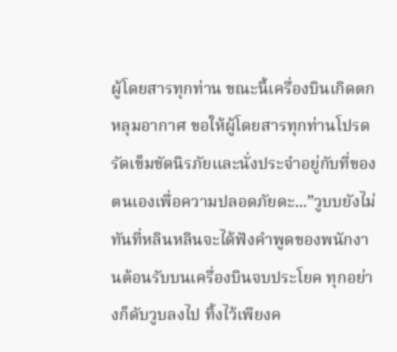ผู้โดยสารทุกท่าน ขณะนี้เครื่องบินเกิดตกหลุมอากาศ ขอให้ผู้โดยสารทุกท่านโปรดรัดเข็มขัดนิรภัยและนั่งประจำอยู่กับที่ของตนเองเพื่อความปลอดภัยดะ...”วูบบยังไม่ทันที่หลินหลินจะได้ฟังคำพูดของพนักงานต้อนรับบนเครื่องบินจบประโยค ทุกอย่างก็ดับวูบลงไป ทิ้งไว้เพียงค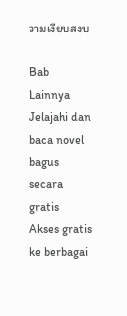วามเงียบสงบ

Bab Lainnya
Jelajahi dan baca novel bagus secara gratis
Akses gratis ke berbagai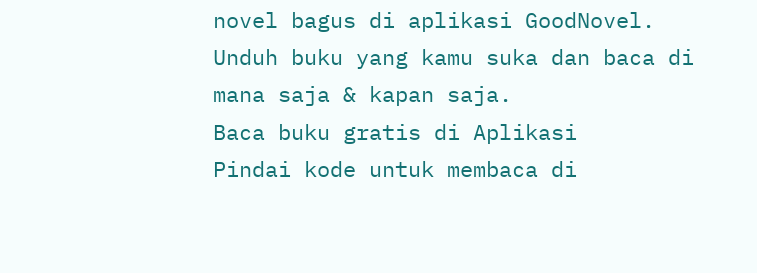novel bagus di aplikasi GoodNovel. Unduh buku yang kamu suka dan baca di mana saja & kapan saja.
Baca buku gratis di Aplikasi
Pindai kode untuk membaca di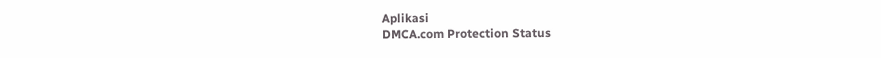Aplikasi
DMCA.com Protection Status